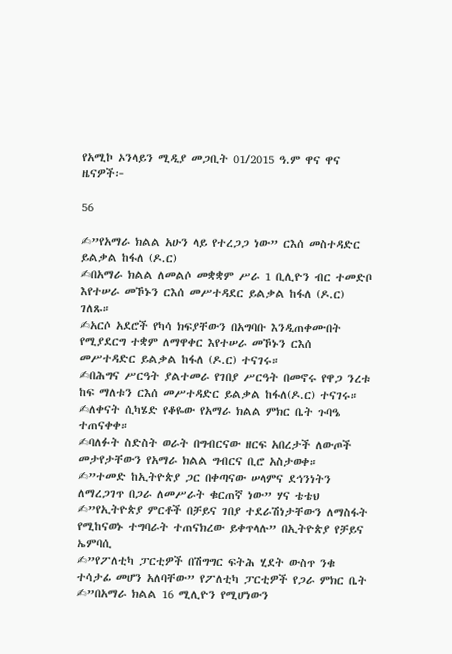የአሚኮ ኦንላይን ሚዲያ መጋቢት 01/2015 ዓ.ም ዋና ዋና ዜናዎች፦

56

✍”የአማራ ክልል አሁን ላይ የተረጋጋ ነው” ርእሰ መስተዳድር ይልቃል ከፋለ (ዶ.ር)
✍በአማራ ክልል ለመልሶ መቋቋም ሥራ 1 ቢሊዮን ብር ተመድቦ እየተሠራ መኾኑን ርእሰ መሥተዳደር ይልቃል ከፋለ (ዶ.ር) ገለጹ።
✍አርሶ አደሮች የካሳ ክፍያቸውን በአግባቡ እንዲጠቀሙበት የሚያደርግ ተቋም ለማዋቀር እየተሠራ መኾኑን ርእሰ መሥተዳድር ይልቃል ከፋለ (ዶ.ር) ተናገሩ።
✍በሕግና ሥርዓት ያልተመራ የገበያ ሥርዓት በመኖሩ የዋጋ ንረቱ ከፍ ማለቱን ርእሰ መሥተዳድር ይልቃል ከፋለ(ዶ.ር) ተናገሩ።
✍ለቀናት ሲካሄድ የቆዬው የአማራ ክልል ምክር ቤት ጉባዔ ተጠናቀቀ።
✍ባለፉት ስድስት ወራት በግብርናው ዘርፍ አበረታች ለውጦች መታየታቸውን የአማራ ክልል ግብርና ቢሮ አስታወቀ።
✍”ተመድ ከኢትዮጵያ ጋር በቀጣናው ሠላምና ደኅንነትን ለማረጋገጥ በጋራ ለመሥራት ቁርጠኛ ነው” ሃና ቴቴህ
✍”የኢትዮጵያ ምርቶች በቻይና ገበያ ተደራሽነታቸውን ለማስፋት የሚከናወኑ ተግባራት ተጠናክረው ይቀጥላሉ” በኢትዮጵያ የቻይና ኤምባሲ
✍”የፖለቲካ ፓርቲዎች በሽግግር ፍትሕ ሂደት ውስጥ ንቁ ተሳታፊ መሆን አለባቸው” የፖለቲካ ፓርቲዎች የጋራ ምክር ቤት
✍”በአማራ ክልል 16 ሚሊዮን የሚሆነውን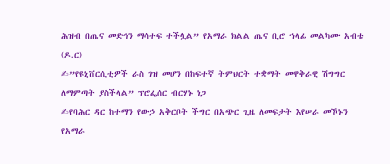ሕዝብ በጤና መድኅን ማሳተፍ ተችሏል” የአማራ ክልል ጤና ቢሮ ኀላፊ መልካሙ አብቴ (ዶ.ር)
✍”የዩኒቨርሲቲዎች ራስ ገዝ መሆን በከፍተኛ ትምህርት ተቋማት መዋቅራዊ ሽግግር ለማምጣት ያስችላል” ፕሮፌሰር ብርሃኑ ነጋ
✍የባሕር ዳር ከተማን የውኃ አቅርቦት ችግር በአጭር ጊዜ ለመፍታት እየሠራ መኾኑን የአማራ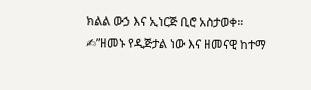ክልል ውኃ እና ኢነርጅ ቢሮ አስታወቀ።
✍”ዘመኑ የዲጅታል ነው እና ዘመናዊ ከተማ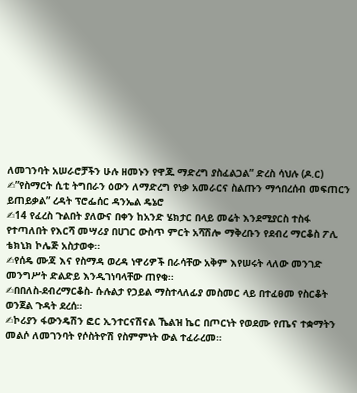ለመገንባት አሠራሮቻችን ሁሉ ዘመኑን የዋጁ ማድረግ ያስፈልጋል” ድረስ ሳህሉ (ዶ.ር)
✍”የስማርት ሲቲ ትግበራን ዕውን ለማድረግ የነቃ አመራርና ስልጡን ማኅበረሰብ መፍጠርን ይጠይቃል” ረዳት ፕሮፌሰር ዳንኤል ዴኔሮ
✍14 የፈረስ ጉልበት ያለውና በቀን ከአንድ ሄክታር በላይ መሬት እንደሚያርስ ተስፋ የተጣለበት የእርሻ መሣሪያ በሀገር ውስጥ ምርት አሻሽሎ ማቅረቡን የደብረ ማርቆስ ፖሊ ቴክኒክ ኮሌጅ አስታወቀ፡፡
✍የሰዴ ሙጃ እና የስማዳ ወረዳ ነዋሪዎች በራሳቸው አቅም እየሠሩት ላለው መንገድ መንግሥት ድልድይ እንዲገነባላቸው ጠየቁ፡፡
✍በበለስ-ደብረማርቆስ- ሱሉልታ የኃይል ማስተላለፊያ መስመር ላይ በተፈፀመ የስርቆት ወንጀል ጉዳት ደረሰ።
✍ኮሪያን ፋውንዴሽን ፎር ኢንተርናሽናል ኼልዝ ኬር በጦርነት የወደሙ የጤና ተቋማትን መልሶ ለመገንባት የሶስትዮሽ የስምምነት ውል ተፈራረመ።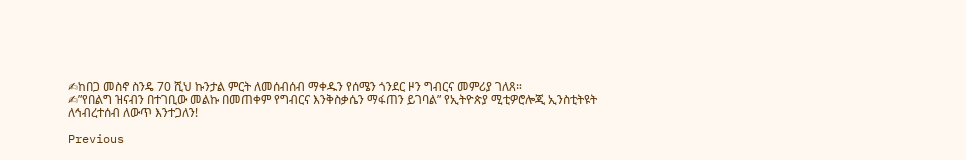✍ከበጋ መስኖ ስንዴ 70 ሺህ ኩንታል ምርት ለመሰብሰብ ማቀዱን የሰሜን ጎንደር ዞን ግብርና መምሪያ ገለጸ።
✍”የበልግ ዝናብን በተገቢው መልኩ በመጠቀም የግብርና እንቅስቃሴን ማፋጠን ይገባል” የኢትዮጵያ ሚቲዎሮሎጂ ኢንስቲትዩት
ለኅብረተሰብ ለውጥ እንተጋለን!

Previous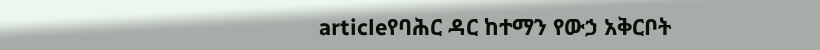articleየባሕር ዳር ከተማን የውኃ አቅርቦት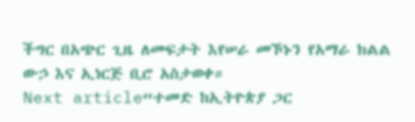ችግር በአጭር ጊዜ ለመፍታት እየሠራ መኾኑን የአማራ ክልል ውኃ እና ኢነርጅ ቢሮ አስታወቀ።
Next article“ተመድ ከኢትዮጵያ ጋር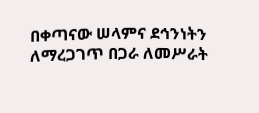በቀጣናው ሠላምና ደኅንነትን ለማረጋገጥ በጋራ ለመሥራት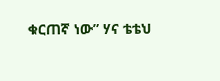ቁርጠኛ ነው” ሃና ቴቴህ